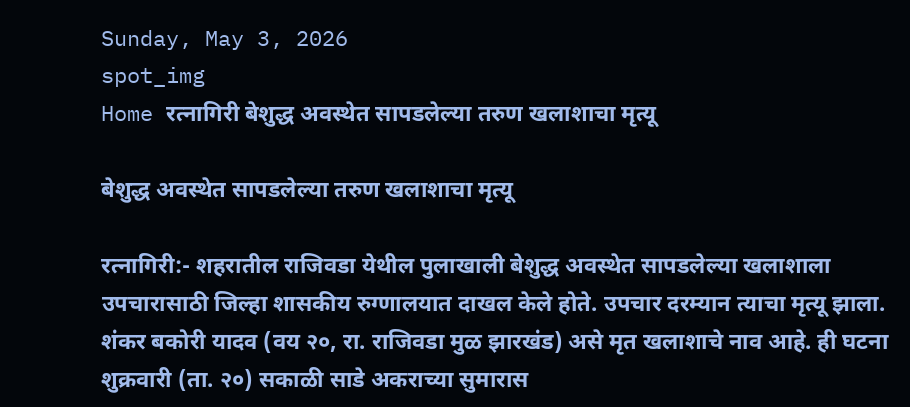Sunday, May 3, 2026
spot_img
Home रत्नागिरी बेशुद्ध अवस्थेत सापडलेल्या तरुण खलाशाचा मृत्यू

बेशुद्ध अवस्थेत सापडलेल्या तरुण खलाशाचा मृत्यू

रत्नागिरी:- शहरातील राजिवडा येथील पुलाखाली बेशुद्ध अवस्थेत सापडलेल्या खलाशाला उपचारासाठी जिल्हा शासकीय रुग्णालयात दाखल केले होते. उपचार दरम्यान त्याचा मृत्यू झाला. शंकर बकोरी यादव (वय २०, रा. राजिवडा मुळ झारखंड) असे मृत खलाशाचे नाव आहे. ही घटना शुक्रवारी (ता. २०) सकाळी साडे अकराच्या सुमारास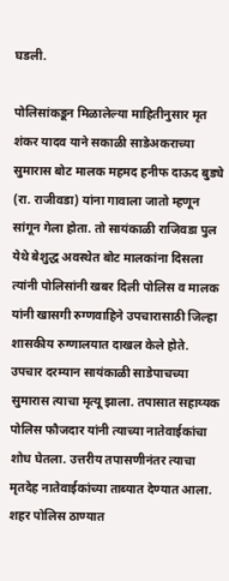घडली.

पोलिसांकडून मिळालेल्या माहितीनुसार मृत शंकर यादव याने सकाळी साडेअकराच्या सुमारास बोट मालक महमद हनीफ दाऊद बुड्ये (रा. राजीवडा) यांना गावाला जातो म्हणून सांगून गेला होता. तो सायंकाळी राजिवडा पुल येथे बेशुद्ध अवस्थेत बोट मालकांना दिसला त्यांनी पोलिसांनी खबर दिली पोलिस व मालक यांनी खासगी रुग्णवाहिने उपचारासाठी जिल्हा शासकीय रुग्णालयात दाखल केले होते. उपचार दरम्यान सायंकाळी साडेपाचच्या सुमारास त्याचा मृत्यू झाला. तपासात सहाय्यक पोलिस फौजदार यांनी त्याच्या नातेवाईकांचा शोध घेतला. उत्तरीय तपासणीनंतर त्याचा मृतदेह नातेवाईकांच्या ताब्यात देण्यात आला. शहर पोलिस ठाण्यात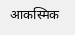आकस्मिक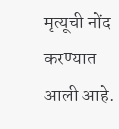मृत्यूची नोंद करण्यात आली आहे.